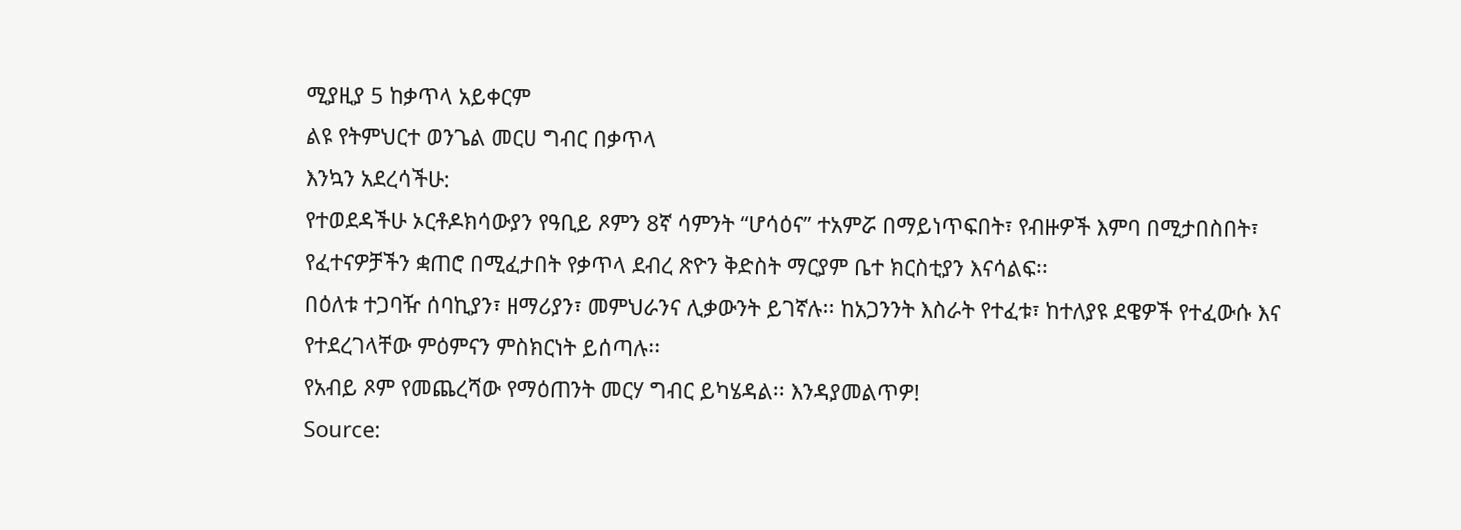ሚያዚያ 5 ከቃጥላ አይቀርም
ልዩ የትምህርተ ወንጌል መርሀ ግብር በቃጥላ
እንኳን አደረሳችሁ:
የተወደዳችሁ ኦርቶዶክሳውያን የዓቢይ ጾምን 8ኛ ሳምንት “ሆሳዕና” ተአምሯ በማይነጥፍበት፣ የብዙዎች እምባ በሚታበስበት፣ የፈተናዎቻችን ቋጠሮ በሚፈታበት የቃጥላ ደብረ ጽዮን ቅድስት ማርያም ቤተ ክርስቲያን እናሳልፍ፡፡
በዕለቱ ተጋባዥ ሰባኪያን፣ ዘማሪያን፣ መምህራንና ሊቃውንት ይገኛሉ፡፡ ከአጋንንት እስራት የተፈቱ፣ ከተለያዩ ደዌዎች የተፈውሱ እና የተደረገላቸው ምዕምናን ምስክርነት ይሰጣሉ፡፡
የአብይ ጾም የመጨረሻው የማዕጠንት መርሃ ግብር ይካሄዳል፡፡ እንዳያመልጥዎ!
Source: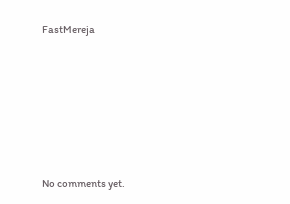FastMereja









No comments yet.